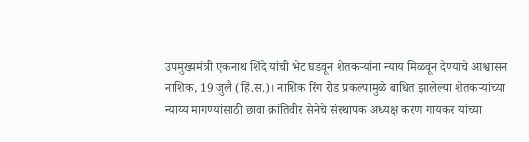उपमुख्यमंत्री एकनाथ शिंदे यांची भेट घडवून शेतकऱ्यांना न्याय मिळवून देण्याचे आश्वासन
नाशिक, 19 जुलै (हिं.स.)। नाशिक रिंग रोड प्रकल्पामुळे बाधित झालेल्या शेतकऱ्यांच्या न्याय्य मागण्यांसाठी छावा क्रांतिवीर सेनेचे संस्थापक अध्यक्ष करण गायकर यांच्या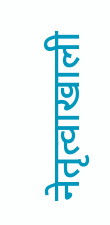नेतृत्वाखाली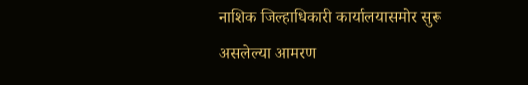नाशिक जिल्हाधिकारी कार्यालयासमोर सुरू असलेल्या आमरण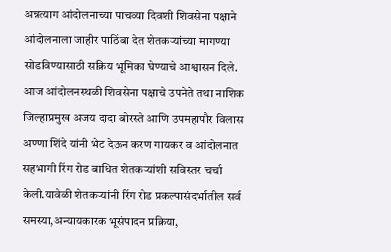अन्नत्याग आंदोलनाच्या पाचव्या दिवशी शिवसेना पक्षाने आंदोलनाला जाहीर पाठिंबा देत शेतकऱ्यांच्या मागण्या सोडविण्यासाठी सक्रिय भूमिका घेण्याचे आश्वासन दिले.
आज आंदोलनस्थळी शिवसेना पक्षाचे उपनेते तथा नाशिक जिल्हाप्रमुख अजय दादा बोरस्ते आणि उपमहापौर विलास अण्णा शिंदे यांनी भेट देऊन करण गायकर व आंदोलनात सहभागी रिंग रोड बाधित शेतकऱ्यांशी सविस्तर चर्चा केली.यावेळी शेतकऱ्यांनी रिंग रोड प्रकल्पासंदर्भातील सर्व समस्या,अन्यायकारक भूसंपादन प्रक्रिया,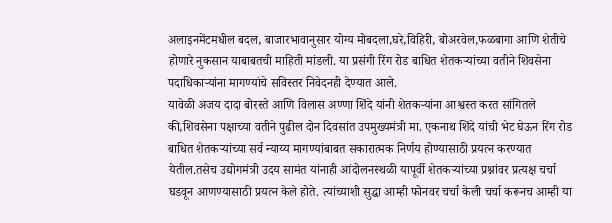अलाइनमेंटमधील बदल, बाजारभावानुसार योग्य मोबदला,घरे,विहिरी, बोअरवेल,फळबागा आणि शेतीचे होणारे नुकसान याबाबतची माहिती मांडली. या प्रसंगी रिंग रोड बाधित शेतकऱ्यांच्या वतीने शिवसेना पदाधिकाऱ्यांना मागण्यांचे सविस्तर निवेदनही देण्यात आले.
यावेळी अजय दादा बोरस्ते आणि विलास अण्णा शिंदे यांनी शेतकऱ्यांना आश्वस्त करत सांगितले की,शिवसेना पक्षाच्या वतीने पुढील दोन दिवसांत उपमुख्यमंत्री मा. एकनाथ शिंदे यांची भेट घेऊन रिंग रोड बाधित शेतकऱ्यांच्या सर्व न्याय्य मागण्यांबाबत सकारात्मक निर्णय होण्यासाठी प्रयत्न करण्यात येतील.तसेच उद्योगमंत्री उदय सामंत यांनाही आंदोलनस्थळी यापूर्वी शेतकऱ्यांच्या प्रश्नांवर प्रत्यक्ष चर्चा घडवून आणण्यासाठी प्रयत्न केले होते. त्यांच्याशी सुद्धा आम्ही फोनवर चर्चा केली चर्चा करूनच आम्ही या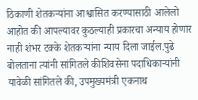ठिकाणी शेतकऱ्यांना आश्वासित करण्यासाठी आलेलो आहोत की आपल्यावर कुठल्याही प्रकारचा अन्याय होणार नाही शंभर टक्के शेतकऱ्यांना न्याय दिला जाईल.पुढे बोलताना त्यांनी सांगितले कीशिवसेना पदाधिकाऱ्यांनी यावेळी सांगितले की, उपमुख्यमंत्री एकनाथ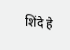शिंदे हे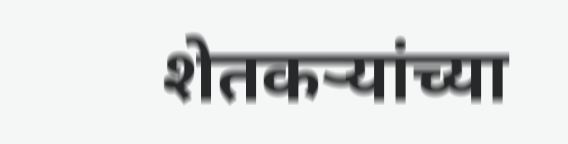शेतकऱ्यांच्या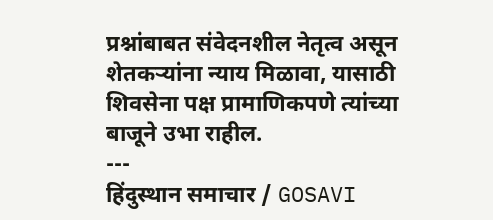प्रश्नांबाबत संवेदनशील नेतृत्व असून शेतकऱ्यांना न्याय मिळावा, यासाठी शिवसेना पक्ष प्रामाणिकपणे त्यांच्या बाजूने उभा राहील.
---
हिंदुस्थान समाचार / GOSAVI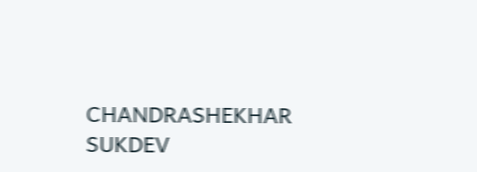CHANDRASHEKHAR SUKDEV